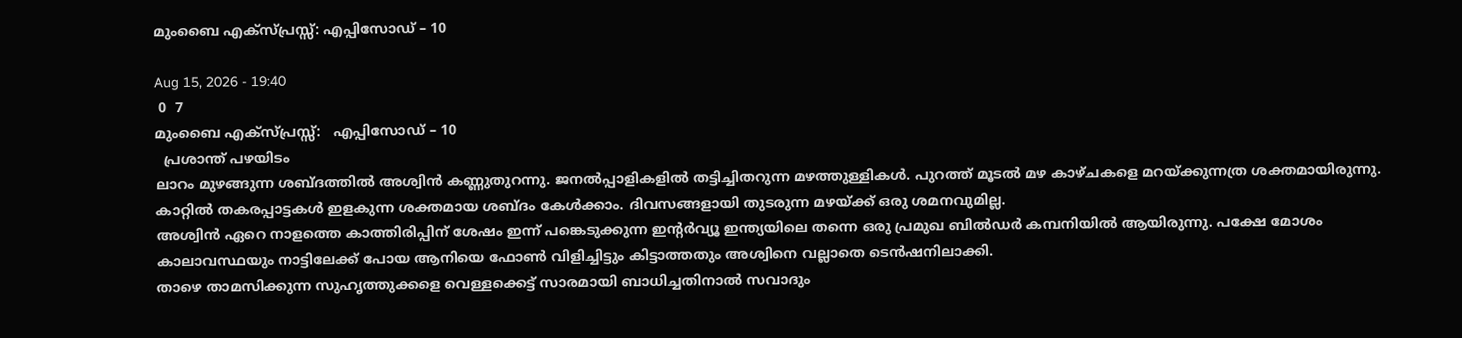മുംബൈ എക്സ്പ്രസ്സ്: എപ്പിസോഡ് – 10

Aug 15, 2026 - 19:40
 0  7
മുംബൈ എക്സ്പ്രസ്സ്:   എപ്പിസോഡ് – 10
  പ്രശാന്ത് പഴയിടം
ലാറം മുഴങ്ങുന്ന ശബ്ദത്തിൽ അശ്വിൻ കണ്ണുതുറന്നു. ജനൽപ്പാളികളിൽ തട്ടിച്ചിതറുന്ന മഴത്തുള്ളികൾ. പുറത്ത് മൂടൽ മഴ കാഴ്ചകളെ മറയ്ക്കുന്നത്ര ശക്തമായിരുന്നു. കാറ്റിൽ തകരപ്പാട്ടകൾ ഇളകുന്ന ശക്തമായ ശബ്ദം കേൾക്കാം. ദിവസങ്ങളായി തുടരുന്ന മഴയ്ക്ക് ഒരു ശമനവുമില്ല.
അശ്വിൻ ഏറെ നാളത്തെ കാത്തിരിപ്പിന് ശേഷം ഇന്ന് പങ്കെടുക്കുന്ന ഇന്റർവ്യൂ ഇന്ത്യയിലെ തന്നെ ഒരു പ്രമുഖ ബിൽഡർ കമ്പനിയിൽ ആയിരുന്നു. പക്ഷേ മോശം കാലാവസ്ഥയും നാട്ടിലേക്ക് പോയ ആനിയെ ഫോൺ വിളിച്ചിട്ടും കിട്ടാത്തതും അശ്വിനെ വല്ലാതെ ടെൻഷനിലാക്കി.
താഴെ താമസിക്കുന്ന സുഹൃത്തുക്കളെ വെള്ളക്കെട്ട് സാരമായി ബാധിച്ചതിനാൽ സവാദും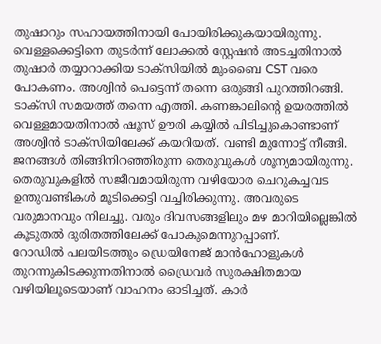തുഷാറും സഹായത്തിനായി പോയിരിക്കുകയായിരുന്നു.
വെള്ളക്കെട്ടിനെ തുടർന്ന് ലോക്കൽ സ്റ്റേഷൻ അടച്ചതിനാൽ തുഷാർ തയ്യാറാക്കിയ ടാക്സിയിൽ മുംബൈ CST വരെ പോകണം. അശ്വിൻ പെട്ടെന്ന് തന്നെ ഒരുങ്ങി പുറത്തിറങ്ങി. ടാക്സി സമയത്ത് തന്നെ എത്തി. കണങ്കാലിന്റെ ഉയരത്തിൽ വെള്ളമായതിനാൽ ഷൂസ് ഊരി കയ്യിൽ പിടിച്ചുകൊണ്ടാണ് അശ്വിൻ ടാക്സിയിലേക്ക് കയറിയത്. വണ്ടി മുന്നോട്ട് നീങ്ങി.
ജനങ്ങൾ തിങ്ങിനിറഞ്ഞിരുന്ന തെരുവുകൾ ശൂന്യമായിരുന്നു. തെരുവുകളിൽ സജീവമായിരുന്ന വഴിയോര ചെറുകച്ചവട ഉന്തുവണ്ടികൾ മൂടിക്കെട്ടി വച്ചിരിക്കുന്നു. അവരുടെ വരുമാനവും നിലച്ചു. വരും ദിവസങ്ങളിലും മഴ മാറിയില്ലെങ്കിൽ കൂടുതൽ ദുരിതത്തിലേക്ക് പോകുമെന്നുറപ്പാണ്.
റോഡിൽ പലയിടത്തും ഡ്രെയിനേജ് മാൻഹോളുകൾ തുറന്നുകിടക്കുന്നതിനാൽ ഡ്രൈവർ സുരക്ഷിതമായ വഴിയിലൂടെയാണ് വാഹനം ഓടിച്ചത്. കാർ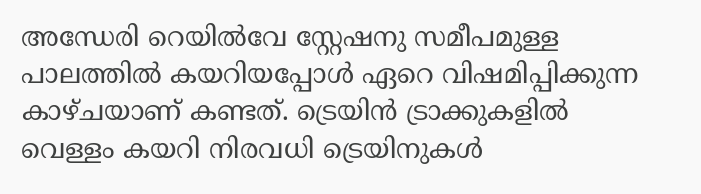അന്ധേരി റെയിൽവേ സ്റ്റേഷനു സമീപമുള്ള പാലത്തിൽ കയറിയപ്പോൾ ഏറെ വിഷമിപ്പിക്കുന്ന കാഴ്ചയാണ് കണ്ടത്. ട്രെയിൻ ട്രാക്കുകളിൽ വെള്ളം കയറി നിരവധി ട്രെയിനുകൾ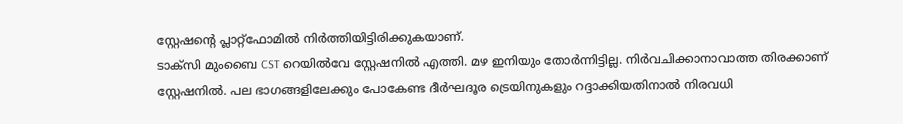സ്റ്റേഷന്റെ പ്ലാറ്റ്ഫോമിൽ നിർത്തിയിട്ടിരിക്കുകയാണ്.
ടാക്സി മുംബൈ CST റെയിൽവേ സ്റ്റേഷനിൽ എത്തി. മഴ ഇനിയും തോർന്നിട്ടില്ല. നിർവചിക്കാനാവാത്ത തിരക്കാണ് സ്റ്റേഷനിൽ. പല ഭാഗങ്ങളിലേക്കും പോകേണ്ട ദീർഘദൂര ട്രെയിനുകളും റദ്ദാക്കിയതിനാൽ നിരവധി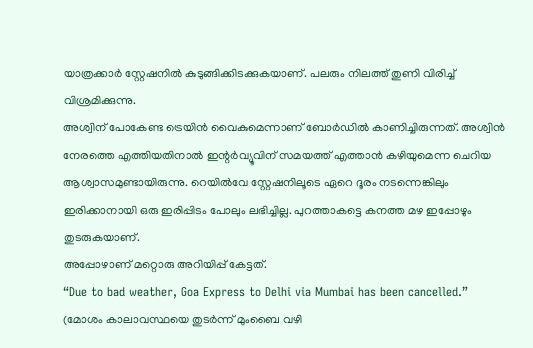യാത്രക്കാർ സ്റ്റേഷനിൽ കുടുങ്ങിക്കിടക്കുകയാണ്. പലരും നിലത്ത് തുണി വിരിച്ച് വിശ്രമിക്കുന്നു.
അശ്വിന് പോകേണ്ട ട്രെയിൻ വൈകുമെന്നാണ് ബോർഡിൽ കാണിച്ചിരുന്നത്. അശ്വിൻ നേരത്തെ എത്തിയതിനാൽ ഇന്റർവ്യൂവിന് സമയത്ത് എത്താൻ കഴിയുമെന്ന ചെറിയ ആശ്വാസമുണ്ടായിരുന്നു. റെയിൽവേ സ്റ്റേഷനിലൂടെ ഏറെ ദൂരം നടന്നെങ്കിലും ഇരിക്കാനായി ഒരു ഇരിപ്പിടം പോലും ലഭിച്ചില്ല. പുറത്താകട്ടെ കനത്ത മഴ ഇപ്പോഴും തുടരുകയാണ്.
അപ്പോഴാണ് മറ്റൊരു അറിയിപ്പ് കേട്ടത്.
“Due to bad weather, Goa Express to Delhi via Mumbai has been cancelled.”
(മോശം കാലാവസ്ഥയെ തുടർന്ന് മുംബൈ വഴി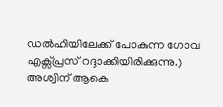ഡൽഹിയിലേക്ക് പോകുന്ന ഗോവ എക്സ്പ്രസ് റദ്ദാക്കിയിരിക്കുന്നു.)
അശ്വിന് ആകെ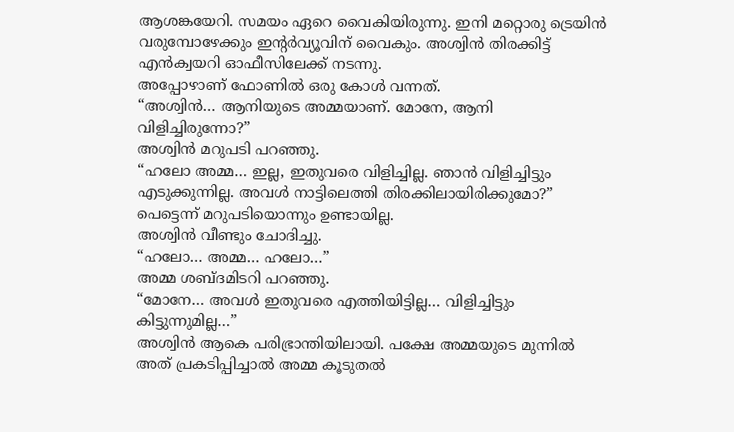ആശങ്കയേറി. സമയം ഏറെ വൈകിയിരുന്നു. ഇനി മറ്റൊരു ട്രെയിൻ വരുമ്പോഴേക്കും ഇന്റർവ്യൂവിന് വൈകും. അശ്വിൻ തിരക്കിട്ട് എൻക്വയറി ഓഫീസിലേക്ക് നടന്നു.
അപ്പോഴാണ് ഫോണിൽ ഒരു കോൾ വന്നത്.
“അശ്വിൻ… ആനിയുടെ അമ്മയാണ്. മോനേ, ആനി വിളിച്ചിരുന്നോ?”
അശ്വിൻ മറുപടി പറഞ്ഞു.
“ഹലോ അമ്മ… ഇല്ല, ഇതുവരെ വിളിച്ചില്ല. ഞാൻ വിളിച്ചിട്ടും എടുക്കുന്നില്ല. അവൾ നാട്ടിലെത്തി തിരക്കിലായിരിക്കുമോ?”
പെട്ടെന്ന് മറുപടിയൊന്നും ഉണ്ടായില്ല.
അശ്വിൻ വീണ്ടും ചോദിച്ചു.
“ഹലോ… അമ്മ… ഹലോ…”
അമ്മ ശബ്ദമിടറി പറഞ്ഞു.
“മോനേ… അവൾ ഇതുവരെ എത്തിയിട്ടില്ല… വിളിച്ചിട്ടും കിട്ടുന്നുമില്ല…”
അശ്വിൻ ആകെ പരിഭ്രാന്തിയിലായി. പക്ഷേ അമ്മയുടെ മുന്നിൽ അത് പ്രകടിപ്പിച്ചാൽ അമ്മ കൂടുതൽ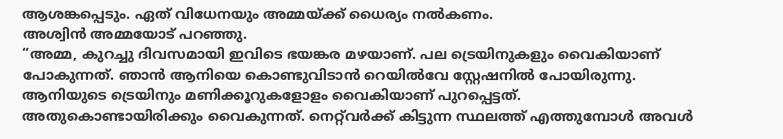ആശങ്കപ്പെടും. ഏത് വിധേനയും അമ്മയ്ക്ക് ധൈര്യം നൽകണം.
അശ്വിൻ അമ്മയോട് പറഞ്ഞു.
“അമ്മ, കുറച്ചു ദിവസമായി ഇവിടെ ഭയങ്കര മഴയാണ്. പല ട്രെയിനുകളും വൈകിയാണ് പോകുന്നത്. ഞാൻ ആനിയെ കൊണ്ടുവിടാൻ റെയിൽവേ സ്റ്റേഷനിൽ പോയിരുന്നു. ആനിയുടെ ട്രെയിനും മണിക്കൂറുകളോളം വൈകിയാണ് പുറപ്പെട്ടത്. അതുകൊണ്ടായിരിക്കും വൈകുന്നത്. നെറ്റ്‌വർക്ക് കിട്ടുന്ന സ്ഥലത്ത് എത്തുമ്പോൾ അവൾ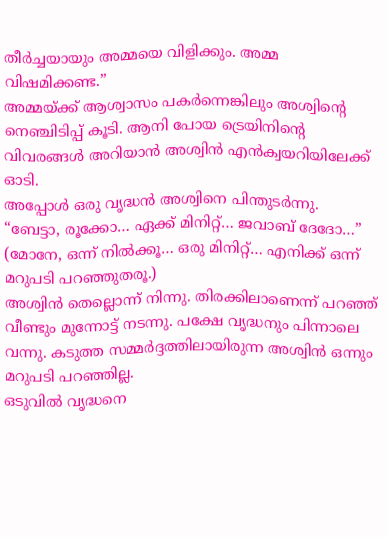തീർച്ചയായും അമ്മയെ വിളിക്കും. അമ്മ വിഷമിക്കണ്ട.”
അമ്മയ്ക്ക് ആശ്വാസം പകർന്നെങ്കിലും അശ്വിന്റെ നെഞ്ചിടിപ്പ് കൂടി. ആനി പോയ ട്രെയിനിന്റെ വിവരങ്ങൾ അറിയാൻ അശ്വിൻ എൻക്വയറിയിലേക്ക് ഓടി.
അപ്പോൾ ഒരു വൃദ്ധൻ അശ്വിനെ പിന്തുടർന്നു.
“ബേട്ടാ, രൂക്കോ… ഏക്ക് മിനിറ്റ്… ജവാബ് ദേദോ…”
(മോനേ, ഒന്ന് നിൽക്കൂ… ഒരു മിനിറ്റ്… എനിക്ക് ഒന്ന് മറുപടി പറഞ്ഞുതരൂ.)
അശ്വിൻ തെല്ലൊന്ന് നിന്നു. തിരക്കിലാണെന്ന് പറഞ്ഞ് വീണ്ടും മുന്നോട്ട് നടന്നു. പക്ഷേ വൃദ്ധനും പിന്നാലെ വന്നു. കടുത്ത സമ്മർദ്ദത്തിലായിരുന്ന അശ്വിൻ ഒന്നും മറുപടി പറഞ്ഞില്ല.
ഒടുവിൽ വൃദ്ധനെ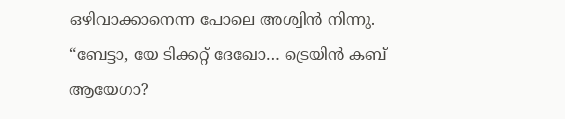ഒഴിവാക്കാനെന്ന പോലെ അശ്വിൻ നിന്നു.
“ബേട്ടാ, യേ ടിക്കറ്റ് ദേഖോ… ട്രെയിൻ കബ് ആയേഗാ?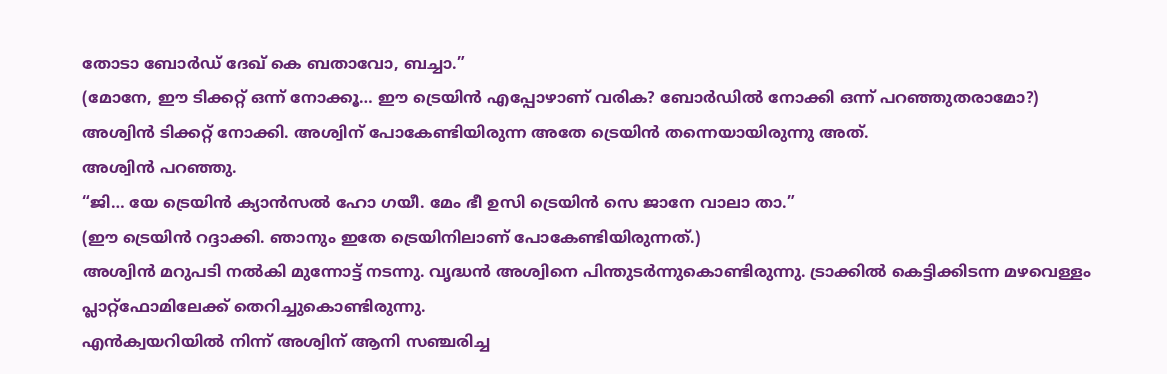തോടാ ബോർഡ് ദേഖ് കെ ബതാവോ, ബച്ചാ.”
(മോനേ, ഈ ടിക്കറ്റ് ഒന്ന് നോക്കൂ… ഈ ട്രെയിൻ എപ്പോഴാണ് വരിക? ബോർഡിൽ നോക്കി ഒന്ന് പറഞ്ഞുതരാമോ?)
അശ്വിൻ ടിക്കറ്റ് നോക്കി. അശ്വിന് പോകേണ്ടിയിരുന്ന അതേ ട്രെയിൻ തന്നെയായിരുന്നു അത്.
അശ്വിൻ പറഞ്ഞു.
“ജി… യേ ട്രെയിൻ ക്യാൻസൽ ഹോ ഗയീ. മേം ഭീ ഉസി ട്രെയിൻ സെ ജാനേ വാലാ താ.”
(ഈ ട്രെയിൻ റദ്ദാക്കി. ഞാനും ഇതേ ട്രെയിനിലാണ് പോകേണ്ടിയിരുന്നത്.)
അശ്വിൻ മറുപടി നൽകി മുന്നോട്ട് നടന്നു. വൃദ്ധൻ അശ്വിനെ പിന്തുടർന്നുകൊണ്ടിരുന്നു. ട്രാക്കിൽ കെട്ടിക്കിടന്ന മഴവെള്ളം പ്ലാറ്റ്ഫോമിലേക്ക് തെറിച്ചുകൊണ്ടിരുന്നു.
എൻക്വയറിയിൽ നിന്ന് അശ്വിന് ആനി സഞ്ചരിച്ച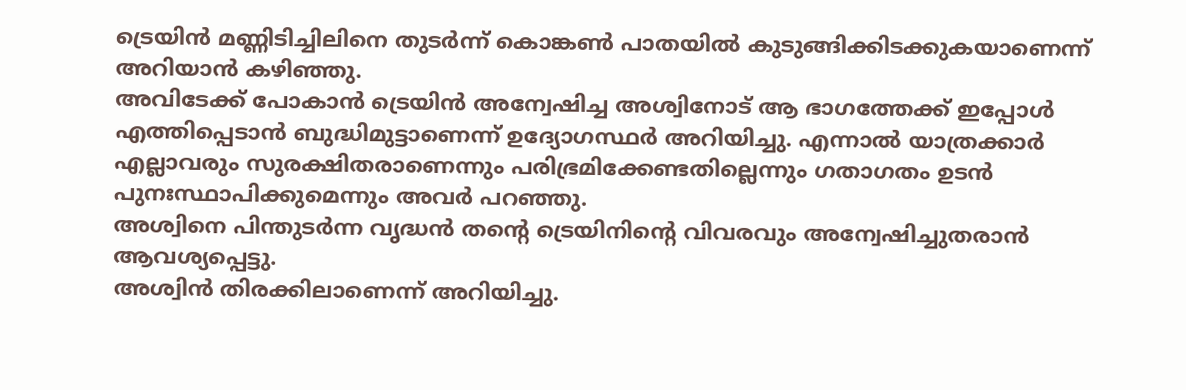ട്രെയിൻ മണ്ണിടിച്ചിലിനെ തുടർന്ന് കൊങ്കൺ പാതയിൽ കുടുങ്ങിക്കിടക്കുകയാണെന്ന് അറിയാൻ കഴിഞ്ഞു.
അവിടേക്ക് പോകാൻ ട്രെയിൻ അന്വേഷിച്ച അശ്വിനോട് ആ ഭാഗത്തേക്ക് ഇപ്പോൾ എത്തിപ്പെടാൻ ബുദ്ധിമുട്ടാണെന്ന് ഉദ്യോഗസ്ഥർ അറിയിച്ചു. എന്നാൽ യാത്രക്കാർ എല്ലാവരും സുരക്ഷിതരാണെന്നും പരിഭ്രമിക്കേണ്ടതില്ലെന്നും ഗതാഗതം ഉടൻ പുനഃസ്ഥാപിക്കുമെന്നും അവർ പറഞ്ഞു.
അശ്വിനെ പിന്തുടർന്ന വൃദ്ധൻ തന്റെ ട്രെയിനിന്റെ വിവരവും അന്വേഷിച്ചുതരാൻ ആവശ്യപ്പെട്ടു.
അശ്വിൻ തിരക്കിലാണെന്ന് അറിയിച്ചു.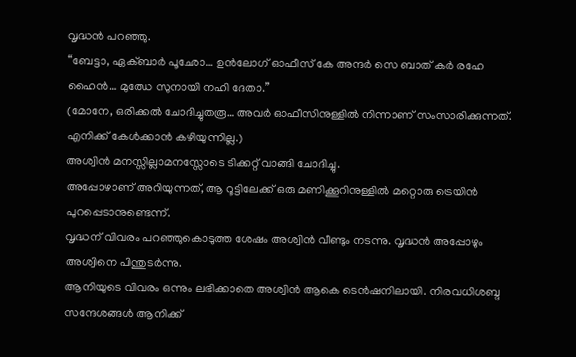വൃദ്ധൻ പറഞ്ഞു.
“ബേട്ടാ, ഏക്ബാർ പൂഛോ… ഉൻലോഗ് ഓഫീസ് കേ അന്ദർ സെ ബാത് കർ രഹേ ഹൈൻ… മുഝേ സുനായി നഹി ദേതാ.”
(മോനേ, ഒരിക്കൽ ചോദിച്ചുതരൂ… അവർ ഓഫീസിനുള്ളിൽ നിന്നാണ് സംസാരിക്കുന്നത്. എനിക്ക് കേൾക്കാൻ കഴിയുന്നില്ല.)
അശ്വിൻ മനസ്സില്ലാമനസ്സോടെ ടിക്കറ്റ് വാങ്ങി ചോദിച്ചു.
അപ്പോഴാണ് അറിയുന്നത്, ആ റൂട്ടിലേക്ക് ഒരു മണിക്കൂറിനുള്ളിൽ മറ്റൊരു ട്രെയിൻ പുറപ്പെടാനുണ്ടെന്ന്.
വൃദ്ധന് വിവരം പറഞ്ഞുകൊടുത്ത ശേഷം അശ്വിൻ വീണ്ടും നടന്നു. വൃദ്ധൻ അപ്പോഴും അശ്വിനെ പിന്തുടർന്നു.
ആനിയുടെ വിവരം ഒന്നും ലഭിക്കാതെ അശ്വിൻ ആകെ ടെൻഷനിലായി. നിരവധിശബ്ദ സന്ദേശങ്ങൾ ആനിക്ക്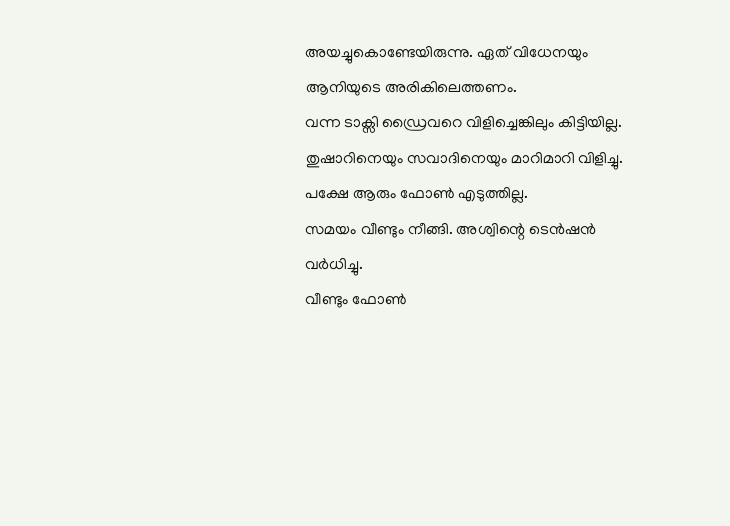അയച്ചുകൊണ്ടേയിരുന്നു. ഏത് വിധേനയും ആനിയുടെ അരികിലെത്തണം.
വന്ന ടാക്സി ഡ്രൈവറെ വിളിച്ചെങ്കിലും കിട്ടിയില്ല. തുഷാറിനെയും സവാദിനെയും മാറിമാറി വിളിച്ചു. പക്ഷേ ആരും ഫോൺ എടുത്തില്ല.
സമയം വീണ്ടും നീങ്ങി. അശ്വിന്റെ ടെൻഷൻ വർധിച്ചു.
വീണ്ടും ഫോൺ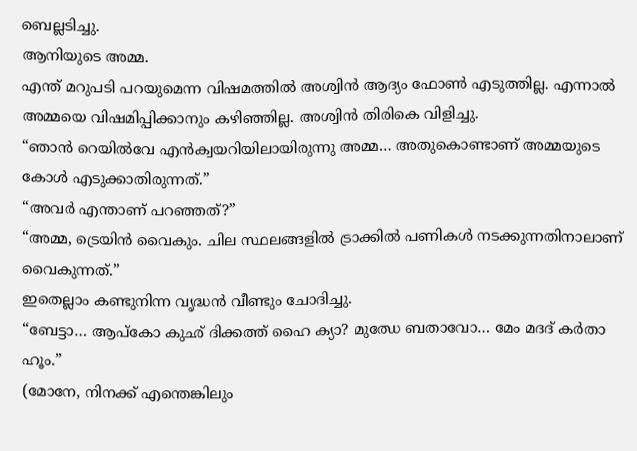ബെല്ലടിച്ചു.
ആനിയുടെ അമ്മ.
എന്ത് മറുപടി പറയുമെന്ന വിഷമത്തിൽ അശ്വിൻ ആദ്യം ഫോൺ എടുത്തില്ല. എന്നാൽ അമ്മയെ വിഷമിപ്പിക്കാനും കഴിഞ്ഞില്ല. അശ്വിൻ തിരികെ വിളിച്ചു.
“ഞാൻ റെയിൽവേ എൻക്വയറിയിലായിരുന്നു അമ്മ… അതുകൊണ്ടാണ് അമ്മയുടെ കോൾ എടുക്കാതിരുന്നത്.”
“അവർ എന്താണ് പറഞ്ഞത്?”
“അമ്മ, ട്രെയിൻ വൈകും. ചില സ്ഥലങ്ങളിൽ ട്രാക്കിൽ പണികൾ നടക്കുന്നതിനാലാണ് വൈകുന്നത്.”
ഇതെല്ലാം കണ്ടുനിന്ന വൃദ്ധൻ വീണ്ടും ചോദിച്ചു.
“ബേട്ടാ… ആപ്കോ കുഛ് ദിക്കത്ത് ഹൈ ക്യാ? മുഝേ ബതാവോ… മേം മദദ് കർതാ ഹൂം.”
(മോനേ, നിനക്ക് എന്തെങ്കിലും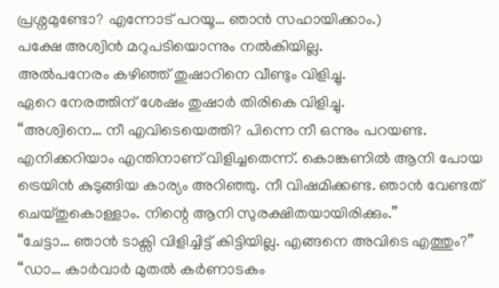പ്രശ്നമുണ്ടോ? എന്നോട് പറയൂ… ഞാൻ സഹായിക്കാം.)
പക്ഷേ അശ്വിൻ മറുപടിയൊന്നും നൽകിയില്ല.
അൽപനേരം കഴിഞ്ഞ് തുഷാറിനെ വീണ്ടും വിളിച്ചു.
ഏറെ നേരത്തിന് ശേഷം തുഷാർ തിരികെ വിളിച്ചു.
“അശ്വിനെ… നീ എവിടെയെത്തി? പിന്നെ നീ ഒന്നും പറയണ്ട. എനിക്കറിയാം എന്തിനാണ് വിളിച്ചതെന്ന്. കൊങ്കണിൽ ആനി പോയ ട്രെയിൻ കുടുങ്ങിയ കാര്യം അറിഞ്ഞു. നീ വിഷമിക്കണ്ട. ഞാൻ വേണ്ടത് ചെയ്തുകൊള്ളാം. നിന്റെ ആനി സുരക്ഷിതയായിരിക്കും.”
“ചേട്ടാ… ഞാൻ ടാക്സി വിളിച്ചിട്ട് കിട്ടിയില്ല. എങ്ങനെ അവിടെ എത്തും?”
“ഡാ… കാർവാർ മുതൽ കർണാടകം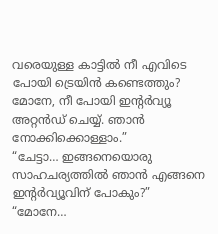വരെയുള്ള കാട്ടിൽ നീ എവിടെ പോയി ട്രെയിൻ കണ്ടെത്തും? മോനേ, നീ പോയി ഇന്റർവ്യൂ അറ്റൻഡ് ചെയ്യ്. ഞാൻ നോക്കിക്കൊള്ളാം.”
“ചേട്ടാ… ഇങ്ങനെയൊരു സാഹചര്യത്തിൽ ഞാൻ എങ്ങനെ ഇന്റർവ്യൂവിന് പോകും?”
“മോനേ…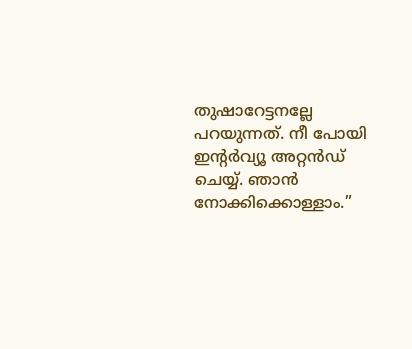തുഷാറേട്ടനല്ലേ പറയുന്നത്. നീ പോയി ഇന്റർവ്യൂ അറ്റൻഡ് ചെയ്യ്. ഞാൻ നോക്കിക്കൊള്ളാം.”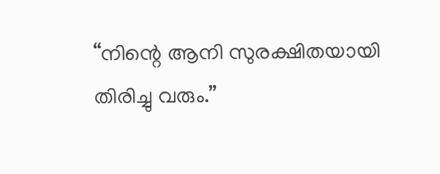“നിന്റെ ആനി സുരക്ഷിതയായി തിരിച്ചു വരും.”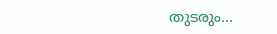തുടരും…